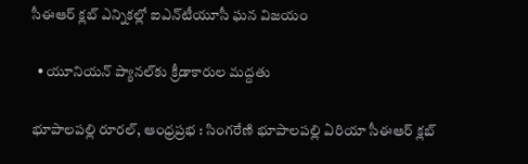సీఈఆర్ క్లబ్ ఎన్నికల్లో ఐఎన్‌టీయూసీ ఘన విజయం

  • యూనియన్ ప్యానల్‌కు క్రీడాకారుల మద్దతు

భూపాలపల్లి రూరల్, ఆంధ్రప్రభ : సింగరేణి భూపాలపల్లి ఏరియా సీఈఆర్ క్లబ్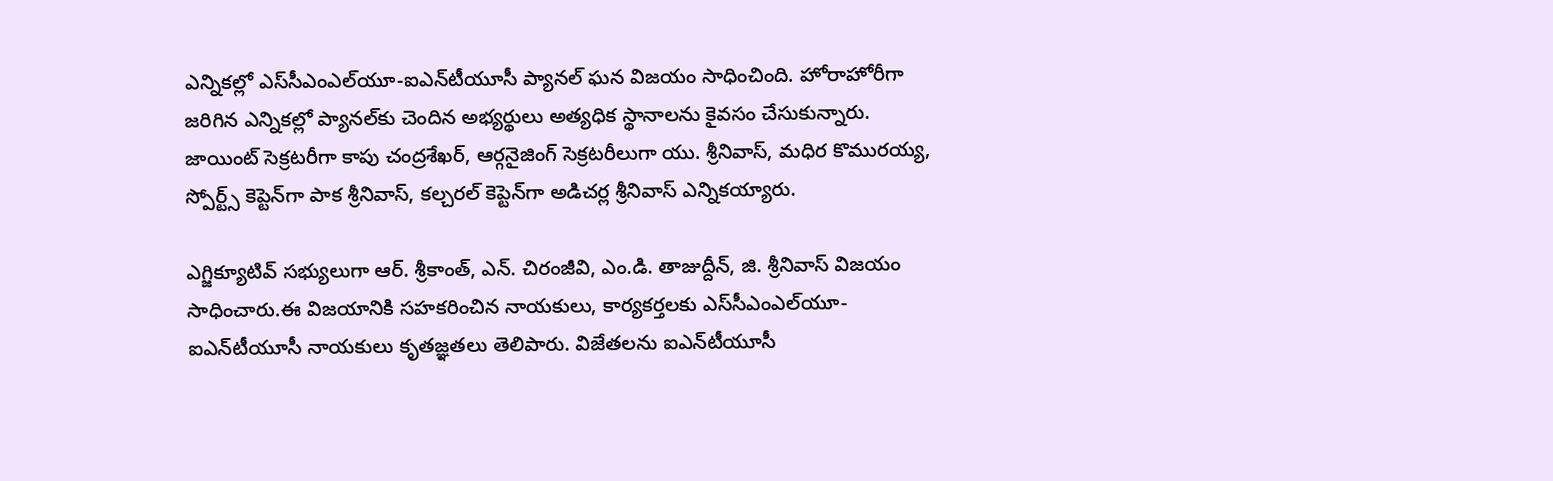ఎన్నికల్లో ఎస్‌సీఎంఎల్‌యూ-ఐఎన్‌టీయూసీ ప్యానల్ ఘన విజయం సాధించింది. హోరాహోరీగా జరిగిన ఎన్నికల్లో ప్యానల్‌కు చెందిన అభ్యర్థులు అత్యధిక స్థానాలను కైవసం చేసుకున్నారు. జాయింట్ సెక్రటరీగా కాపు చంద్రశేఖర్, ఆర్గనైజింగ్ సెక్రటరీలుగా యు. శ్రీనివాస్, మధిర కొమురయ్య, స్పోర్ట్స్ కెప్టెన్‌గా పాక శ్రీనివాస్, కల్చరల్ కెప్టెన్‌గా అడిచర్ల శ్రీనివాస్ ఎన్నికయ్యారు.

ఎగ్జిక్యూటివ్ సభ్యులుగా ఆర్. శ్రీకాంత్, ఎన్. చిరంజీవి, ఎం.డి. తాజుద్దీన్, జి. శ్రీనివాస్ విజయం సాధించారు.ఈ విజయానికి సహకరించిన నాయకులు, కార్యకర్తలకు ఎస్‌సీఎంఎల్‌యూ-ఐఎన్‌టీయూసీ నాయకులు కృతజ్ఞతలు తెలిపారు. విజేతలను ఐఎన్‌టీయూసీ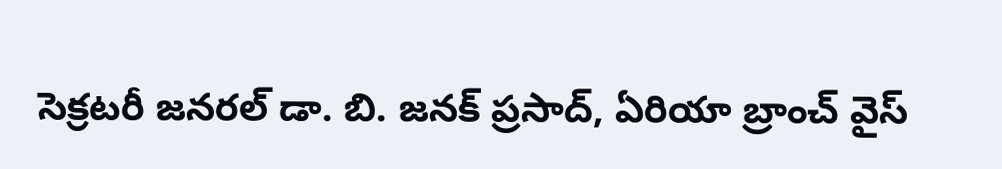సెక్రటరీ జనరల్ డా. బి. జనక్ ప్రసాద్, ఏరియా బ్రాంచ్ వైస్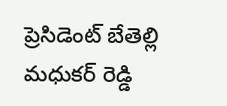ప్రెసిడెంట్ బేతెల్లి మధుకర్ రెడ్డి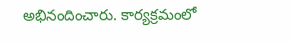అభినందించారు. కార్యక్రమంలో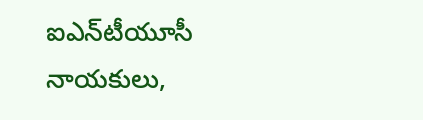ఐఎన్‌టీయూసీ నాయకులు,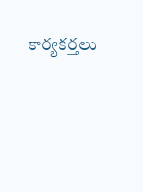కార్యకర్తలు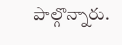పాల్గొన్నారు.